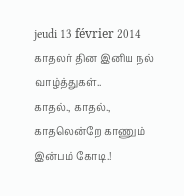jeudi 13 février 2014
காதலர் தின இனிய நல் வாழ்த்துகள்..
காதல்., காதல்.,
காதலென்றே காணும் இன்பம் கோடி.!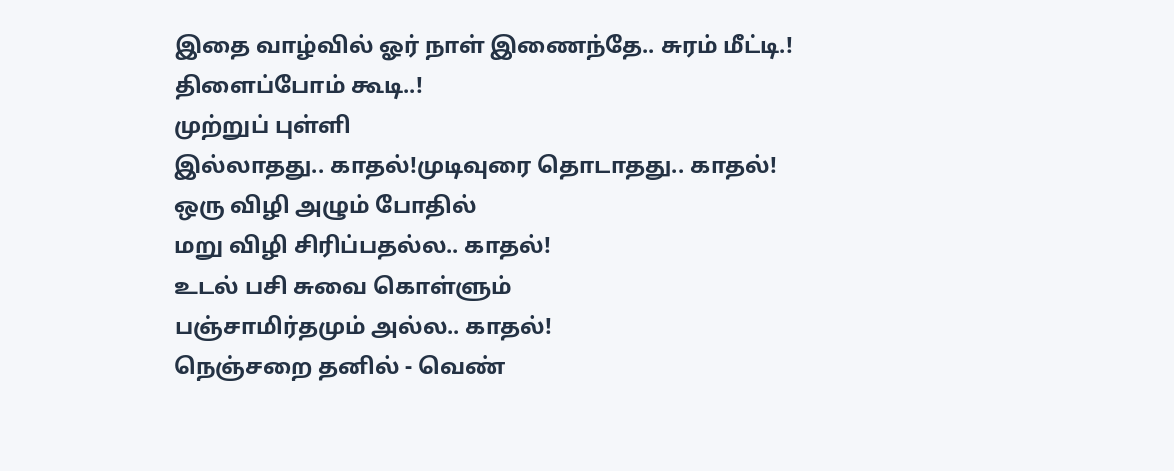இதை வாழ்வில் ஓர் நாள் இணைந்தே.. சுரம் மீட்டி.!
திளைப்போம் கூடி..!
முற்றுப் புள்ளி
இல்லாதது.. காதல்!முடிவுரை தொடாதது.. காதல்!
ஒரு விழி அழும் போதில்
மறு விழி சிரிப்பதல்ல.. காதல்!
உடல் பசி சுவை கொள்ளும்
பஞ்சாமிர்தமும் அல்ல.. காதல்!
நெஞ்சறை தனில் - வெண்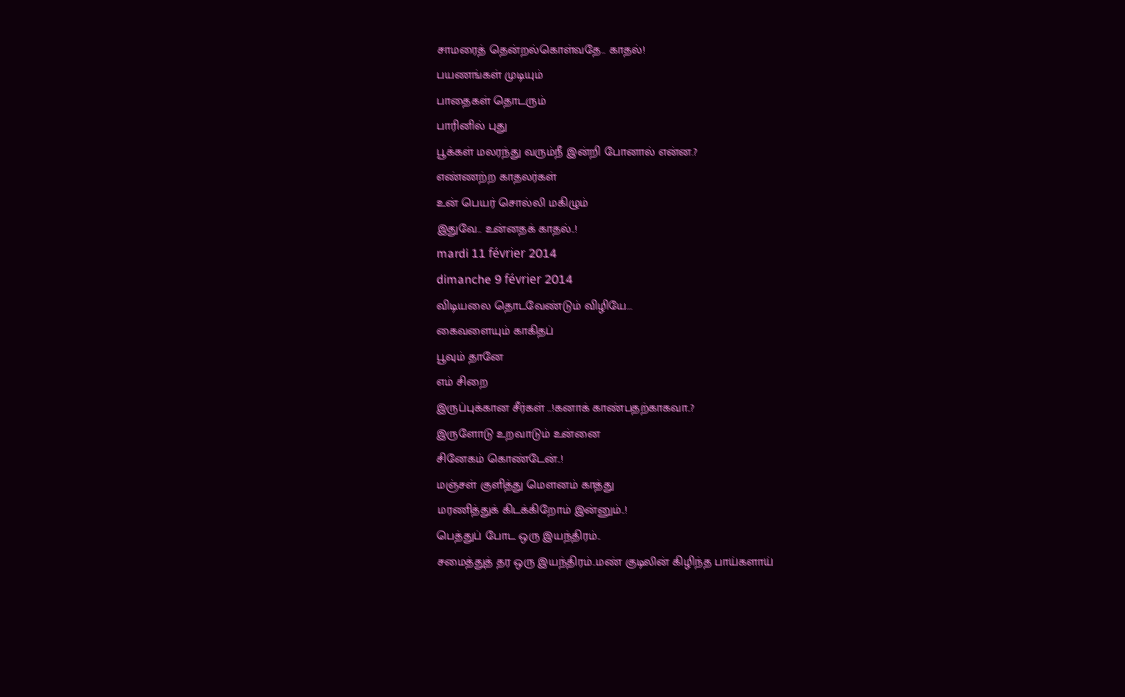சாமரைத் தென்றல்கொள்வதே.. காதல்!
பயணங்கள் முடியும்
பாதைகள் தொடரும்
பாரினில் புது
பூக்கள் மலரந்து வரும்நீ இன்றி போனால் என்ன.?
எண்ணற்ற காதலர்கள்
உன் பெயர் சொல்லி மகிழும்
இதுவே.. உன்னதக் காதல்..!
mardi 11 février 2014
dimanche 9 février 2014
விடியலை தொடவேண்டும் விழியே...
கைவளையும் காகிதப்
பூவும் தானே
எம் சிறை
இருப்புக்கான சீர்கள் ..!கனாக் காண்பதற்காகவா..?
இருளோடு உறவாடும் உன்னை
சினேகம் கொண்டேன்..!
மஞ்சள் குளித்து மௌனம் காத்து
மரணித்துக் கிடக்கிறோம் இன்னும்..!
பெத்துப் போட ஒரு இயந்திரம்..
சமைத்துத் தர ஒரு இயந்திரம்..மண் குடிலின் கிழிந்த பாய்களாய்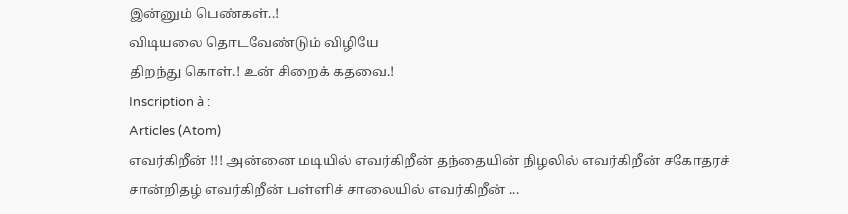இன்னும் பெண்கள்..!
விடியலை தொடவேண்டும் விழியே
திறந்து கொள்.! உன் சிறைக் கதவை.!
Inscription à :
Articles (Atom)
எவர்கிறீன் !!! அன்னை மடியில் எவர்கிறீன் தந்தையின் நிழலில் எவர்கிறீன் சகோதரச் சான்றிதழ் எவர்கிறீன் பள்ளிச் சாலையில் எவர்கிறீன் ...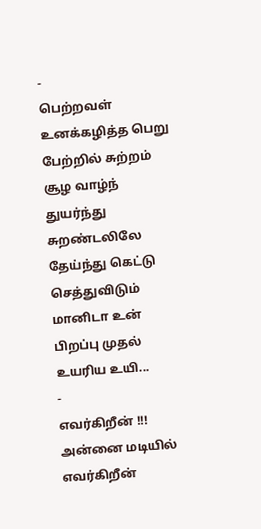-
பெற்றவள் உனக்கழித்த பெறு பேற்றில் சுற்றம் சூழ வாழ்ந் துயர்ந்து சுறண்டலிலே தேய்ந்து கெட்டு செத்துவிடும் மானிடா உன் பிறப்பு முதல் உயரிய உயி...
-
எவர்கிறீன் !!! அன்னை மடியில் எவர்கிறீன்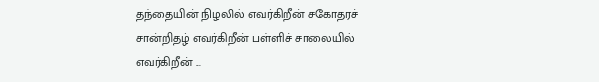தந்தையின் நிழலில் எவர்கிறீன் சகோதரச் சான்றிதழ் எவர்கிறீன் பள்ளிச் சாலையில் எவர்கிறீன் ...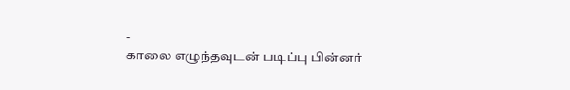-
காலை எழுந்தவுடன் படிப்பு பின்னர்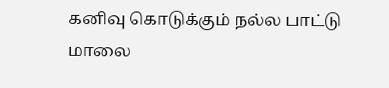கனிவு கொடுக்கும் நல்ல பாட்டு மாலை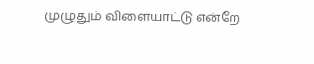முழுதும் விளையாட்டு என்றே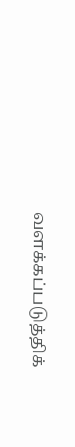வளக்கப்படுத்திக்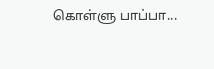கொள்ளு பாப்பா...